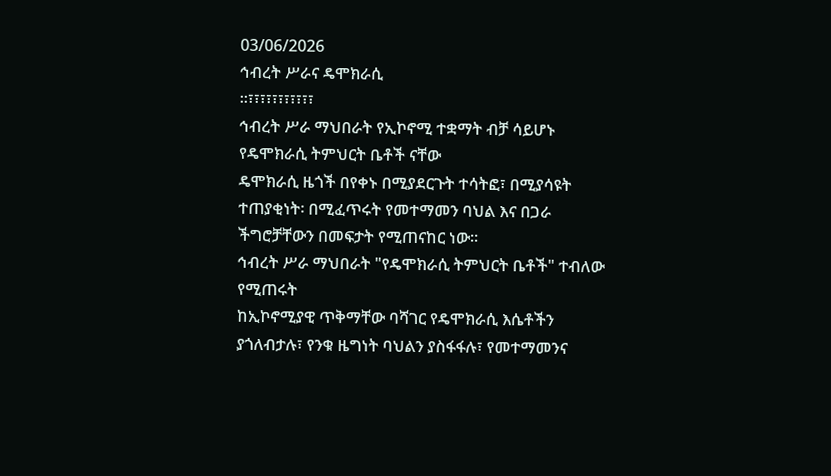03/06/2026
ኅብረት ሥራና ዴሞክራሲ
።፣፣፣፣፣፣፣፣፣፣፣
ኅብረት ሥራ ማህበራት የኢኮኖሚ ተቋማት ብቻ ሳይሆኑ የዴሞክራሲ ትምህርት ቤቶች ናቸው
ዴሞክራሲ ዜጎች በየቀኑ በሚያደርጉት ተሳትፎ፣ በሚያሳዩት ተጠያቂነት፡ በሚፈጥሩት የመተማመን ባህል እና በጋራ ችግሮቻቸውን በመፍታት የሚጠናከር ነው።
ኅብረት ሥራ ማህበራት "የዴሞክራሲ ትምህርት ቤቶች" ተብለው የሚጠሩት
ከኢኮኖሚያዊ ጥቅማቸው ባሻገር የዴሞክራሲ እሴቶችን ያጎለብታሉ፣ የንቁ ዜግነት ባህልን ያስፋፋሉ፣ የመተማመንና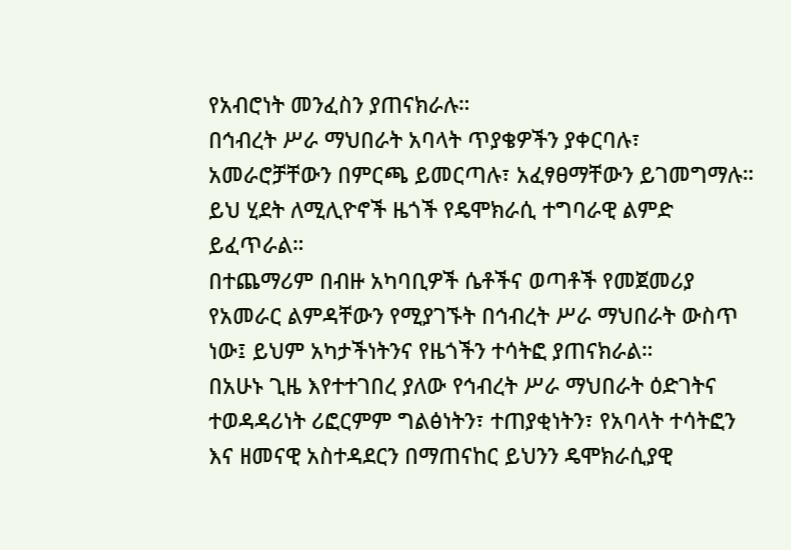የአብሮነት መንፈስን ያጠናክራሉ።
በኅብረት ሥራ ማህበራት አባላት ጥያቄዎችን ያቀርባሉ፣ አመራሮቻቸውን በምርጫ ይመርጣሉ፣ አፈፃፀማቸውን ይገመግማሉ። ይህ ሂደት ለሚሊዮኖች ዜጎች የዴሞክራሲ ተግባራዊ ልምድ ይፈጥራል።
በተጨማሪም በብዙ አካባቢዎች ሴቶችና ወጣቶች የመጀመሪያ የአመራር ልምዳቸውን የሚያገኙት በኅብረት ሥራ ማህበራት ውስጥ ነው፤ ይህም አካታችነትንና የዜጎችን ተሳትፎ ያጠናክራል።
በአሁኑ ጊዜ እየተተገበረ ያለው የኅብረት ሥራ ማህበራት ዕድገትና ተወዳዳሪነት ሪፎርምም ግልፅነትን፣ ተጠያቂነትን፣ የአባላት ተሳትፎን እና ዘመናዊ አስተዳደርን በማጠናከር ይህንን ዴሞክራሲያዊ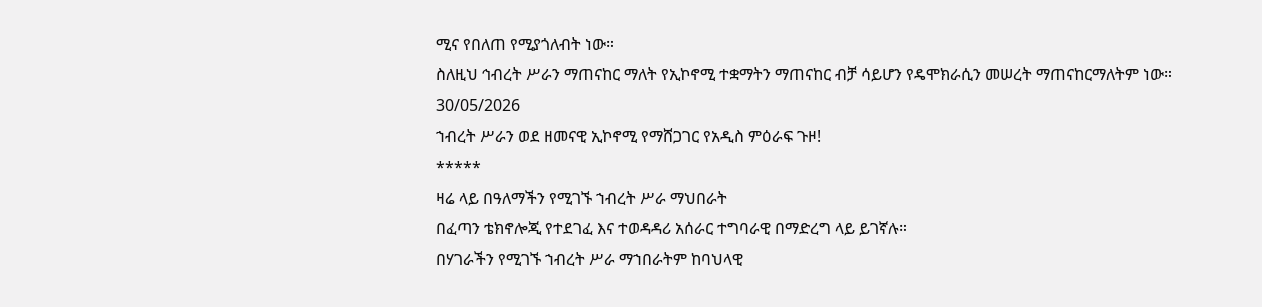ሚና የበለጠ የሚያጎለብት ነው።
ስለዚህ ኅብረት ሥራን ማጠናከር ማለት የኢኮኖሚ ተቋማትን ማጠናከር ብቻ ሳይሆን የዴሞክራሲን መሠረት ማጠናከርማለትም ነው።
30/05/2026
ኀብረት ሥራን ወደ ዘመናዊ ኢኮኖሚ የማሸጋገር የአዲስ ምዕራፍ ጉዞ!
*****
ዛሬ ላይ በዓለማችን የሚገኙ ኀብረት ሥራ ማህበራት
በፈጣን ቴክኖሎጂ የተደገፈ እና ተወዳዳሪ አሰራር ተግባራዊ በማድረግ ላይ ይገኛሉ።
በሃገራችን የሚገኙ ኀብረት ሥራ ማኀበራትም ከባህላዊ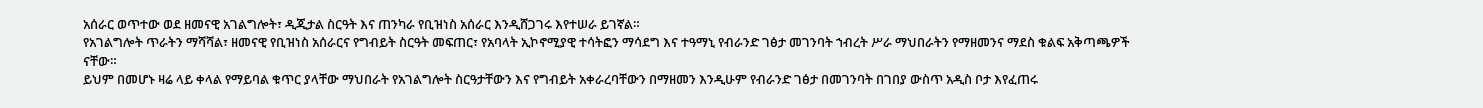አሰራር ወጥተው ወደ ዘመናዊ አገልግሎት፣ ዲጂታል ስርዓት እና ጠንካራ የቢዝነስ አሰራር እንዲሸጋገሩ እየተሠራ ይገኛል።
የአገልግሎት ጥራትን ማሻሻል፣ ዘመናዊ የቢዝነስ አሰራርና የግብይት ስርዓት መፍጠር፣ የአባላት ኢኮኖሚያዊ ተሳትፎን ማሳደግ እና ተዓማኒ የብራንድ ገፅታ መገንባት ኀብረት ሥራ ማህበራትን የማዘመንና ማደስ ቁልፍ አቅጣጫዎች ናቸው።
ይህም በመሆኑ ዛሬ ላይ ቀላል የማይባል ቁጥር ያላቸው ማህበራት የአገልግሎት ስርዓታቸውን እና የግብይት አቀራረባቸውን በማዘመን እንዲሁም የብራንድ ገፅታ በመገንባት በገበያ ውስጥ አዲስ ቦታ እየፈጠሩ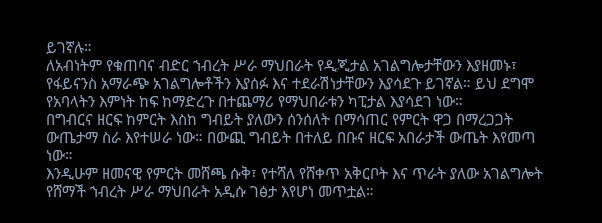ይገኛሉ።
ለአብነትም የቁጠባና ብድር ኀብረት ሥራ ማህበራት የዲጂታል አገልግሎታቸውን እያዘመኑ፣ የፋይናንስ አማራጭ አገልግሎቶችን እያሰፉ እና ተደራሽነታቸውን እያሳደጉ ይገኛል። ይህ ደግሞ የአባላትን እምነት ከፍ ከማድረጉ በተጨማሪ የማህበራቱን ካፒታል እያሳደገ ነው።
በግብርና ዘርፍ ከምርት እስከ ግብይት ያለውን ሰንሰለት በማሳጠር የምርት ዋጋ በማረጋጋት ውጤታማ ስራ እየተሠራ ነው። በውጪ ግብይት በተለይ በቡና ዘርፍ አበራታች ውጤት እየመጣ ነው።
እንዲሁም ዘመናዊ የምርት መሸጫ ሱቅ፣ የተሻለ የሸቀጥ አቅርቦት እና ጥራት ያለው አገልግሎት የሸማች ኀብረት ሥራ ማህበራት አዲሱ ገፅታ እየሆነ መጥቷል።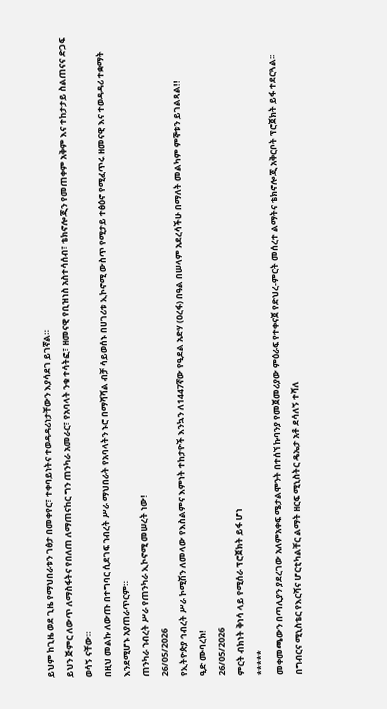ይህም ከጊዜ ወደ ጊዜ የማህበራቱን ገፅታ በመቀየር፣ ተቀባይነትና ተወዳዳሪነታቸውን እያሳደገ ይገኛል።
ይህን ጅምር ለውጥ ለማስፋትና የበለጠ ለማጠናከር ግን ጠንካራ አመራር፣ የአባላት ንቁ ተሳትፎ፣ ዘመናዊ የቢዝነስ አስተሳሰብ፣ ቴክኖሎጂን የመጠቀም አቅም እና ተከታታይ ስልጠናና ድጋፍ ወሳኝ ናቸው።
በዚህ መልኩ ለውጡ በተግባር ሲደገፍ ኀብረት ሥራ ማህበራት የአባላትን ኑሮ በማሻሻል ብቻ ሳይወሰኑ በሀገሪቱ ኢኮኖሚ ውስጥ የሚታይ ተፅዕኖ የሚፈጥሩ ዘመናዊ እና ተወዳዳሪ ተቋማት እንደሚሆኑ አያጠራጥርም።
ጠንካራ ኀብረት ሥራ የጠንካራ ኢኮኖሚ መሠረት ነው!
26/05/2026
የኢትዮጵያ ኅብረት ሥራ ኮሚሽን ለመላው የእስልምና እምነት ተከታዮች እንኳን ለ1447ኛው የዒደል አድሃ (ዐረፋ) በዓል በሠላም አደረሳችሁ በማለት መልካም ምኞቱን ይገልጻል!!
ዒድ ሙባረክ!
26/05/2026
ምርት ብክነት ቅነሳ ላይ የሚሰራ ፕሮጀክት ይፋ ሆነ
*****
መቀመጫውን በጣሊያን ያደረገው አለምአቀፍ ሜታልሞንት በተሰኘ ኩባንያ የመጀመሪያው ምዕራፍ የተቀናጀ የድህረ-ምርት መሰረተ ልማትና ቴክኖሎጂ አቅርቦት ፕሮጀክት ይፋ ተደርጓል፡፡
በግብርና ሚኒስቴር የእርሻና ሆርቲካልቸር ልማት ዘርፍ ሚኒስትር ዴኤታ አቶ ደሳለኝ ተሻለ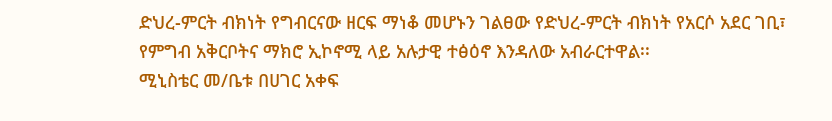ድህረ-ምርት ብክነት የግብርናው ዘርፍ ማነቆ መሆኑን ገልፀው የድህረ-ምርት ብክነት የአርሶ አደር ገቢ፣ የምግብ አቅርቦትና ማክሮ ኢኮኖሚ ላይ አሉታዊ ተፅዕኖ እንዳለው አብራርተዋል፡፡
ሚኒስቴር መ/ቤቱ በሀገር አቀፍ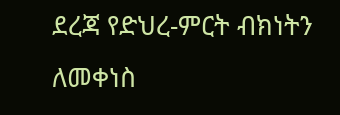ደረጃ የድህረ-ምርት ብክነትን ለመቀነስ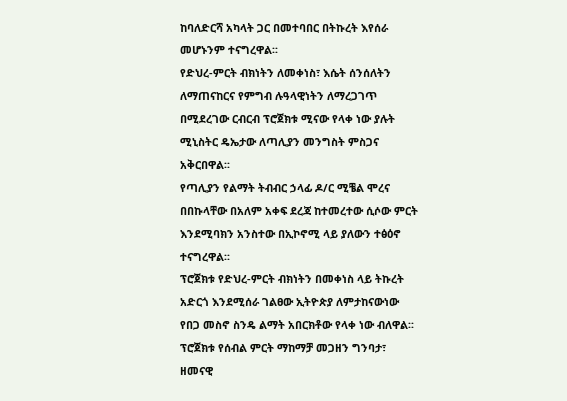ከባለድርሻ አካላት ጋር በመተባበር በትኩረት እየሰራ መሆኑንም ተናግረዋል፡፡
የድህረ-ምርት ብክነትን ለመቀነስ፣ እሴት ሰንሰለትን ለማጠናከርና የምግብ ሉዓላዊነትን ለማረጋገጥ በሚደረገው ርብርብ ፕሮጀክቱ ሚናው የላቀ ነው ያሉት ሚኒስትር ዴኤታው ለጣሊያን መንግስት ምስጋና አቅርበዋል፡፡
የጣሊያን የልማት ትብብር ኃላፊ ዶ/ር ሚቼል ሞረና በበኩላቸው በአለም አቀፍ ደረጃ ከተመረተው ሲሶው ምርት እንደሚባክን አንስተው በኢኮኖሚ ላይ ያለውን ተፅዕኖ ተናግረዋል፡፡
ፕሮጀክቱ የድህረ-ምርት ብክነትን በመቀነስ ላይ ትኩረት አድርጎ እንደሚሰራ ገልፀው ኢትዮጵያ ለምታከናውነው የበጋ መስኖ ስንዴ ልማት አበርክቶው የላቀ ነው ብለዋል፡፡
ፕሮጀክቱ የሰብል ምርት ማከማቻ መጋዘን ግንባታ፣ ዘመናዊ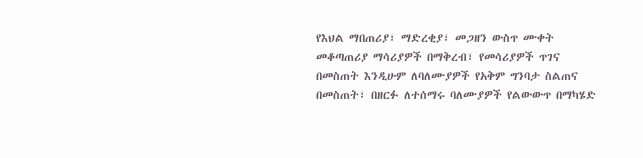የእህል ማበጠሪያ፣ ማድረቂያ፣ መጋዘን ውስጥ ሙቀት መቆጣጠሪያ ማሳሪያዎች በማቅረብ፣ የመሳሪያዎች ጥገና በመስጠት እንዲሁም ለባለሙያዎች የአቅም ግንባታ ስልጠና በመስጠት፣ በዘርፉ ለተሰማሩ ባለሙያዎች የልውውጥ በማካሄድ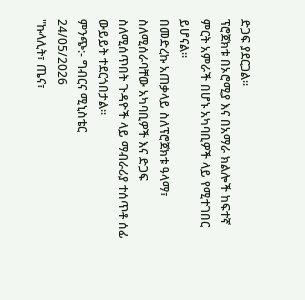ድጋፍ ያደርጋል፡፡
ፕሮጀክቱ በኦሮሚያ እና በአማራ ክልሎች ከፍተኛ ምርት አምራች በሆኑ አካባቢዎች ላይ የሚተገበር ይሆናል፡፡
በመድረኩ አጠቃላይ ስለፕሮጀክቱ ዓላማ፣ ስለሚሰራባቸው አካባቢዎች እና ድጋፍ ስለሚሰጥበት ጉዳዮች ላይ ማብራሪያ ተሰጥቶ ሰፊ ውይይት ተደርጎበታል፡፡
ምንጭ:- ግብርና ሚኒስቴር
24/05/2026
"ኩላሊት፣ ጤና፣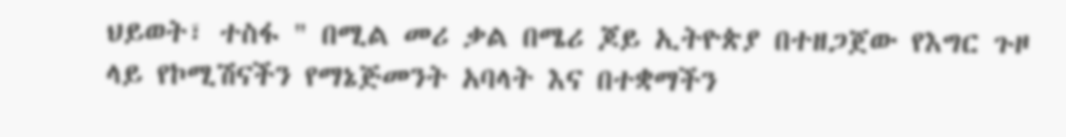ህይወት፣ ተስፋ " በሚል መሪ ቃል በሜሪ ጆይ ኢትዮጵያ በተዘጋጀው የእግር ጉዞ ላይ የኮሚሽናችን የማኔጅመንት አባላት እና በተቋማችን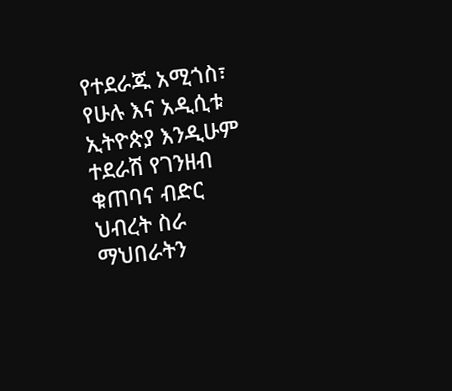የተደራጁ አሚጎስ፣ የሁሉ እና አዲሲቱ ኢትዮጵያ እንዲሁም ተደራሽ የገንዘብ ቁጠባና ብድር ህብረት ስራ ማህበራትን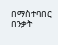በማስተባበር በንቃት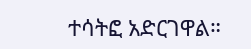ተሳትፎ አድርገዋል።